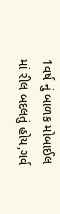1વર્ષ નું બાળક મોબાઈલ માં રીલ બદલતું હોય,ગર્વ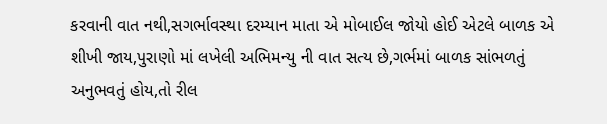કરવાની વાત નથી,સગર્ભાવસ્થા દરમ્યાન માતા એ મોબાઈલ જોયો હોઈ એટલે બાળક એ શીખી જાય,પુરાણો માં લખેલી અભિમન્યુ ની વાત સત્ય છે,ગર્ભમાં બાળક સાંભળતું અનુભવતું હોય,તો રીલ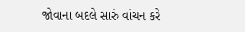જોવાના બદલે સારું વાંચન કરે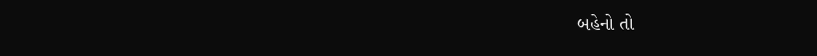બહેનો તો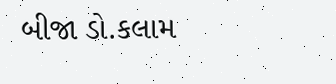બીજા ડો.કલામ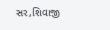સર,શિવાજી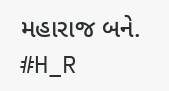મહારાજ બને.
#H_R